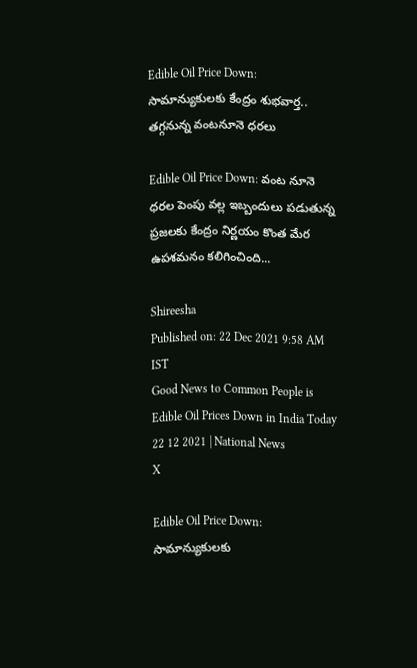Edible Oil Price Down: సామాన్యుకులకు కేంద్రం శుభవార్త.. తగ్గనున్న వంటనూనె ధరలు

Edible Oil Price Down: వంట నూనె ధరల పెంపు వల్ల ఇబ్బందులు పడుతున్న ప్రజలకు కేంద్రం నిర్ణయం కొంత మేర ఉపశమనం కలిగించింది...

Shireesha
Published on: 22 Dec 2021 9:58 AM IST
Good News to Common People is Edible Oil Prices Down in India Today 22 12 2021 | National News
X

Edible Oil Price Down: సామాన్యుకులకు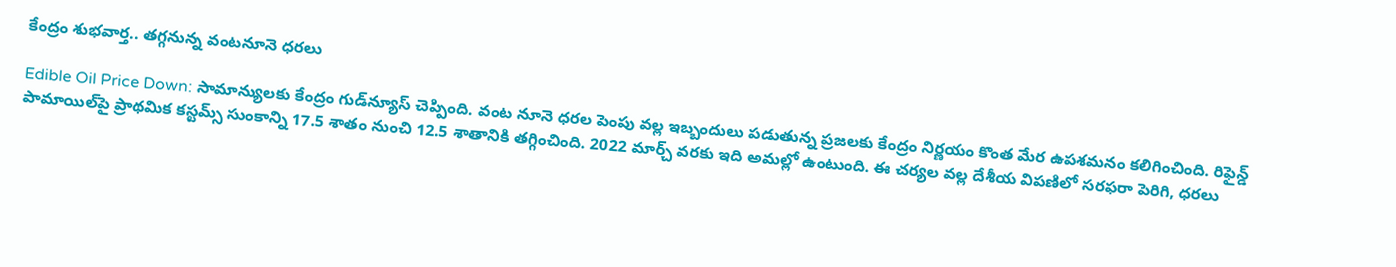కేంద్రం శుభవార్త.. తగ్గనున్న వంటనూనె ధరలు

Edible Oil Price Down: సామాన్యులకు కేంద్రం గుడ్‌న్యూస్ చెప్పింది. వంట నూనె ధరల పెంపు వల్ల ఇబ్బందులు పడుతున్న ప్రజలకు కేంద్రం నిర్ణయం కొంత మేర ఉపశమనం కలిగించింది. రిఫైన్డ్ పామాయిల్‌పై ప్రాథమిక కస్టమ్స్ సుంకాన్ని 17.5 శాతం నుంచి 12.5 శాతానికి తగ్గించింది. 2022 మార్చ్ వరకు ఇది అమల్లో ఉంటుంది. ఈ చర్యల వల్ల దేశీయ విపణిలో సరఫరా పెరిగి, ధరలు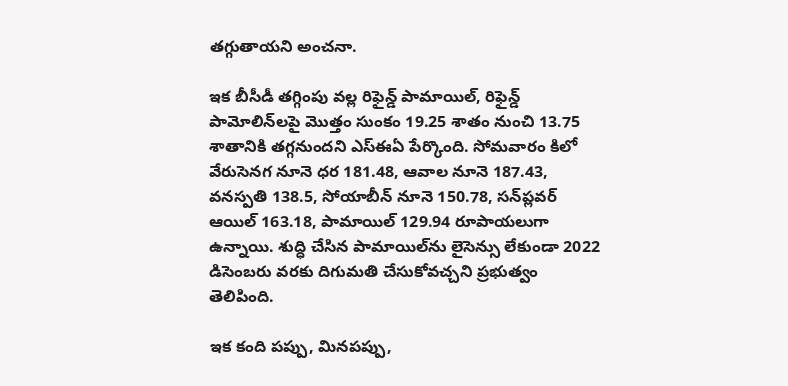తగ్గుతాయని అంచనా.

ఇక బీసీడీ తగ్గింపు వల్ల రిఫైన్డ్ పామాయిల్, రిఫైన్డ్ పామోలిన్‌లపై మొత్తం సుంకం 19.25 శాతం నుంచి 13.75 శాతానికి తగ్గనుందని ఎస్‌ఈఏ పేర్కొంది. సోమవారం కిలో వేరుసెనగ నూనె ధర 181.48, ఆవాల నూనె 187.43, వనస్పతి 138.5, సోయాబీన్‌ నూనె 150.78, సన్‌ప్లవర్ ఆయిల్ 163.18, పామాయిల్‌ 129.94 రూపాయలుగా ఉన్నాయి. శుద్ధి చేసిన పామాయిల్‌ను లైసెన్సు లేకుండా 2022 డిసెంబరు వరకు దిగుమతి చేసుకోవచ్చని ప్రభుత్వం తెలిపింది.

ఇక కంది పప్పు, మినపప్పు,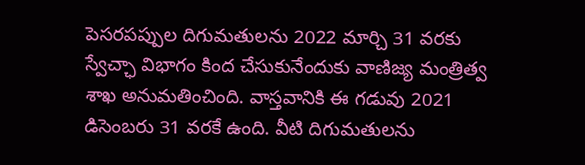పెసరపప్పుల దిగుమతులను 2022 మార్చి 31 వరకు స్వేచ్ఛా విభాగం కింద చేసుకునేందుకు వాణిజ్య మంత్రిత్వ శాఖ అనుమతించింది. వాస్తవానికి ఈ గడువు 2021 డిసెంబరు 31 వరకే ఉంది. వీటి దిగుమతులను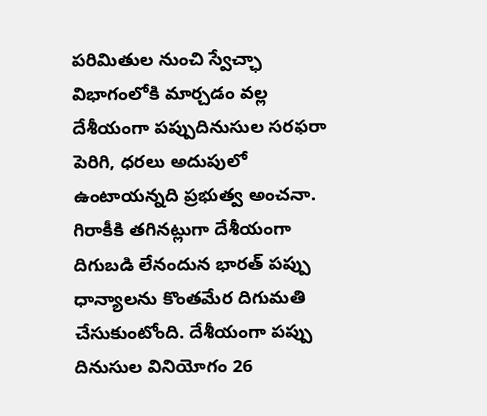పరిమితుల నుంచి స్వేచ్ఛా విభాగంలోకి మార్చడం వల్ల దేశీయంగా పప్పుదినుసుల సరఫరా పెరిగి, ధరలు అదుపులో ఉంటాయన్నది ప్రభుత్వ అంచనా. గిరాకీకి తగినట్లుగా దేశీయంగా దిగుబడి లేనందున భారత్‌ పప్పు ధాన్యాలను కొంతమేర దిగుమతి చేసుకుంటోంది. దేశీయంగా పప్పు దినుసుల వినియోగం 26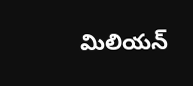మిలియన్‌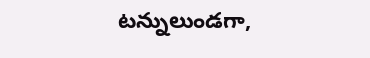టన్నులుండగా,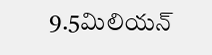9.5మిలియన్‌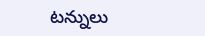టన్నులు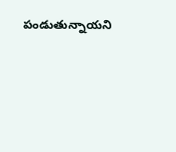పండుతున్నాయని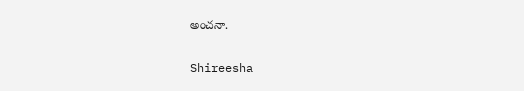అంచనా.

Shireesha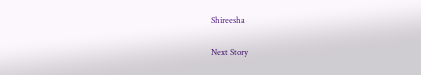Shireesha

Next Story